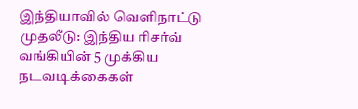இந்தியாவில் வெளிநாட்டு முதலீடு: இந்திய ரிசர்வ் வங்கியின் 5 முக்கிய நடவடிக்கைகள்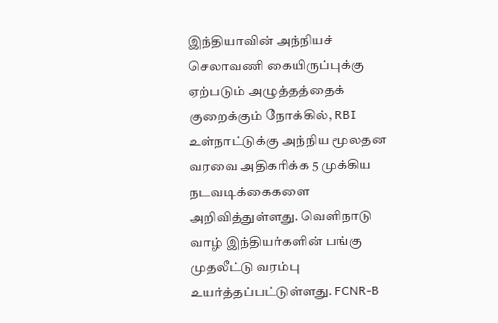இந்தியாவின் அந்நியச் செலாவணி கையிருப்புக்கு ஏற்படும் அழுத்தத்தைக் குறைக்கும் நோக்கில், RBI உள்நாட்டுக்கு அந்நிய மூலதன வரவை அதிகரிக்க 5 முக்கிய நடவடிக்கைகளை அறிவித்துள்ளது. வெளிநாடு வாழ் இந்தியர்களின் பங்கு முதலீட்டு வரம்பு உயர்த்தப்பட்டுள்ளது. FCNR-B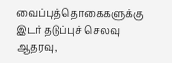வைப்புத்தொகைகளுக்கு இடர் தடுப்புச் செலவு ஆதரவு,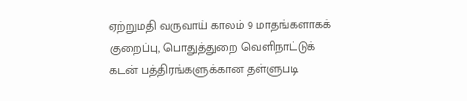ஏற்றுமதி வருவாய் காலம் 9 மாதங்களாகக் குறைப்பு, பொதுத்துறை வெளிநாட்டுக் கடன் பத்திரங்களுக்கான தள்ளுபடி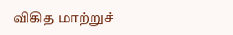விகித மாற்றுச்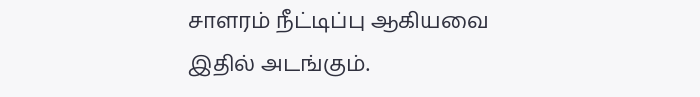சாளரம் நீட்டிப்பு ஆகியவை இதில் அடங்கும்.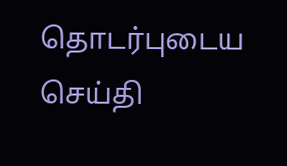தொடர்புடைய செய்தி